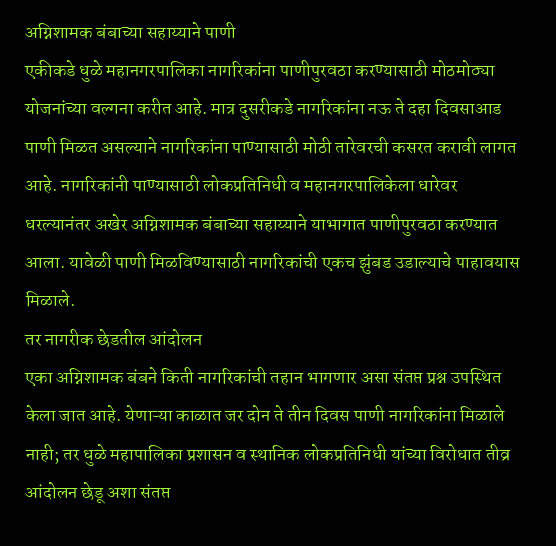अग्निशामक बंबाच्या सहाय्याने पाणी
एकीकडे धुळे महानगरपालिका नागरिकांना पाणीपुरवठा करण्यासाठी मोठमोठ्या योजनांच्या वल्गना करीत आहे. मात्र दुसरीकडे नागरिकांना नऊ ते दहा दिवसाआड पाणी मिळत असल्याने नागरिकांना पाण्यासाठी मोठी तारेवरची कसरत करावी लागत आहे. नागरिकांनी पाण्यासाठी लोकप्रतिनिधी व महानगरपालिकेला धारेवर धरल्यानंतर अखेर अग्निशामक बंबाच्या सहाय्याने याभागात पाणीपुरवठा करण्यात आला. यावेळी पाणी मिळविण्यासाठी नागरिकांची एकच झुंबड उडाल्याचे पाहावयास मिळाले.
तर नागरीक छेडतील आंदोलन
एका अग्निशामक बंबने किती नागरिकांची तहान भागणार असा संतप्त प्रश्न उपस्थित केला जात आहे. येणाऱ्या काळात जर दोन ते तीन दिवस पाणी नागरिकांना मिळाले नाही; तर धुळे महापालिका प्रशासन व स्थानिक लोकप्रतिनिधी यांच्या विरोधात तीव्र आंदोलन छेडू अशा संतप्त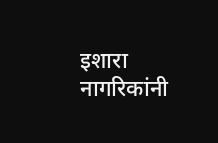इशारा नागरिकांनी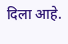दिला आहे.